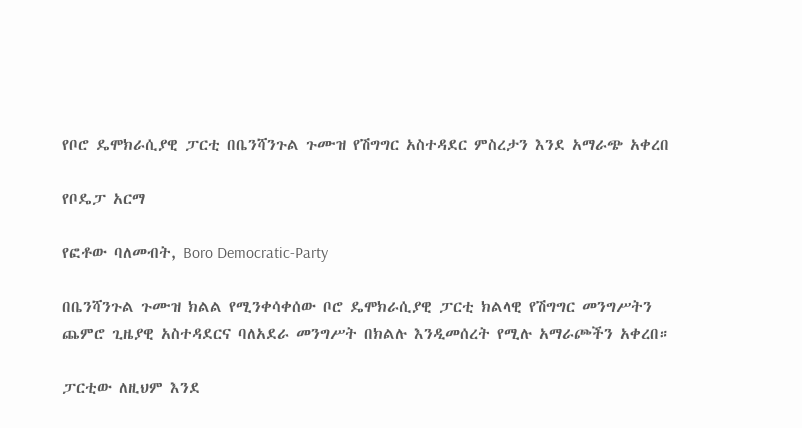የቦሮ ዴሞክራሲያዊ ፓርቲ በቤንሻንጉል ጉሙዝ የሽግግር አስተዳደር ምስረታን እንደ አማራጭ አቀረበ

የቦዴፓ አርማ

የፎቶው ባለመብት, Boro Democratic-Party

በቤንሻንጉል ጉሙዝ ክልል የሚንቀሳቀሰው ቦሮ ዴሞክራሲያዊ ፓርቲ ክልላዊ የሽግግር መንግሥትን ጨምሮ ጊዜያዊ አስተዳደርና ባለአደራ መንግሥት በክልሉ እንዲመሰረት የሚሉ አማራጮችን አቀረበ።

ፓርቲው ለዚህም እንደ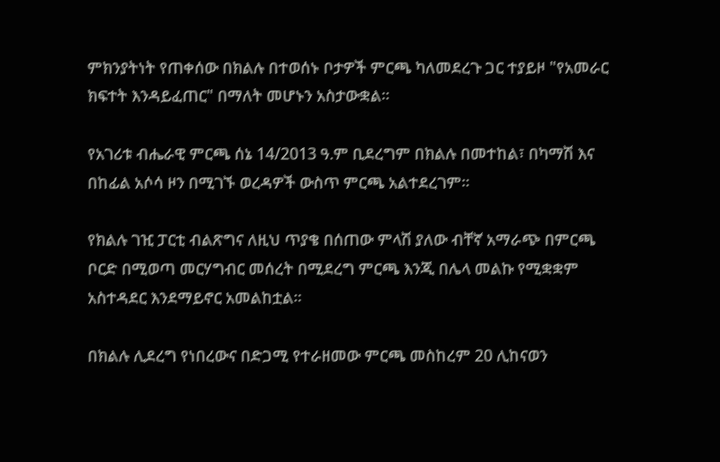ምክንያትነት የጠቀሰው በክልሉ በተወሰኑ ቦታዎች ምርጫ ካለመደረጉ ጋር ተያይዞ "የአመራር ክፍተት እንዳይፈጠር" በማለት መሆኑን አስታውቋል።

የአገሪቱ ብሔራዊ ምርጫ ሰኔ 14/2013 ዓ.ም ቢደረግም በክልሉ በመተከል፣ በካማሽ እና በከፊል አሶሳ ዞን በሚገኙ ወረዳዎች ውስጥ ምርጫ አልተደረገም።

የክልሉ ገዢ ፓርቲ ብልጽግና ለዚህ ጥያቄ በሰጠው ምላሽ ያለው ብቸኛ አማራጭ በምርጫ ቦርድ በሚወጣ መርሃግብር መሰረት በሚደረግ ምርጫ እንጂ በሌላ መልኩ የሚቋቋም አስተዳደር እንደማይኖር አመልከቷል።

በክልሉ ሊደረግ የነበረውና በድጋሚ የተራዘመው ምርጫ መስከረም 20 ሊከናወን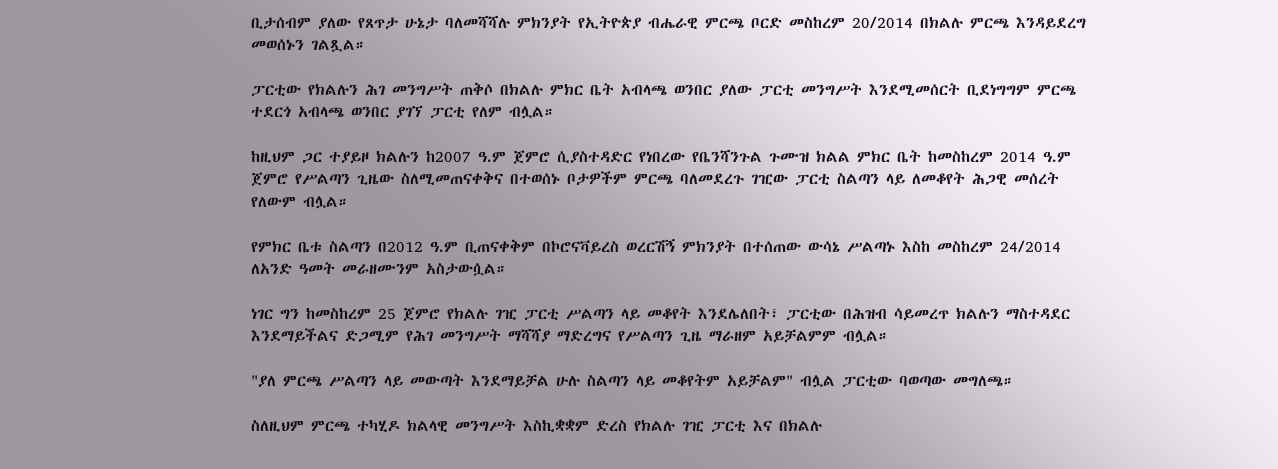ቢታሰብም ያለው የጸጥታ ሁኔታ ባለመሻሻሉ ምክንያት የኢትዮጵያ ብሔራዊ ምርጫ ቦርድ መስከረም 20/2014 በክልሉ ምርጫ እንዳይደረግ መወሰኑን ገልጿል።

ፓርቲው የክልሉን ሕገ መንግሥት ጠቅሶ በክልሉ ምክር ቤት አብላጫ ወንበር ያለው ፓርቲ መንግሥት እንደሚመሰርት ቢደነግግም ምርጫ ተደርጎ አብላጫ ወንበር ያገኘ ፓርቲ የለም ብሏል።

ከዚህም ጋር ተያይዞ ክልሉን ከ2007 ዓ.ም ጀምሮ ሲያስተዳድር የነበረው የቤንሻንጉል ጉሙዝ ክልል ምክር ቤት ከመስከረም 2014 ዓ.ም ጀምሮ የሥልጣን ጊዜው ስለሚመጠናቀቅና በተወሰኑ ቦታዎችም ምርጫ ባለመደረጉ ገዢው ፓርቲ ስልጣን ላይ ለመቆየት ሕጋዊ መሰረት የለውም ብሏል።

የምክር ቤቱ ስልጣን በ2012 ዓ.ም ቢጠናቀቅም በኮሮናቫይረስ ወረርሽኝ ምክንያት በተሰጠው ውሳኔ ሥልጣኑ እስከ መስከረም 24/2014 ለአንድ ዓመት መራዘሙንም አስታውሷል።

ነገር ግን ከመስከረም 25 ጀምሮ የክልሉ ገዢ ፓርቲ ሥልጣን ላይ መቆየት እንደሌለበት፣ ፓርቲው በሕዝብ ሳይመረጥ ክልሉን ማስተዳደር እንደማይችልና ድጋሚም የሕገ መንግሥት ማሻሻያ ማድረግና የሥልጣን ጊዜ ማራዘም አይቻልምም ብሏል።

"ያለ ምርጫ ሥልጣን ላይ መውጣት እንደማይቻል ሁሉ ስልጣን ላይ መቆየትም አይቻልም" ብሏል ፓርቲው ባወጣው መግለጫ።

ስለዚህም ምርጫ ተካሂዶ ክልላዊ መንግሥት እስኪቋቋም ድረስ የክልሉ ገዢ ፓርቲ እና በክልሉ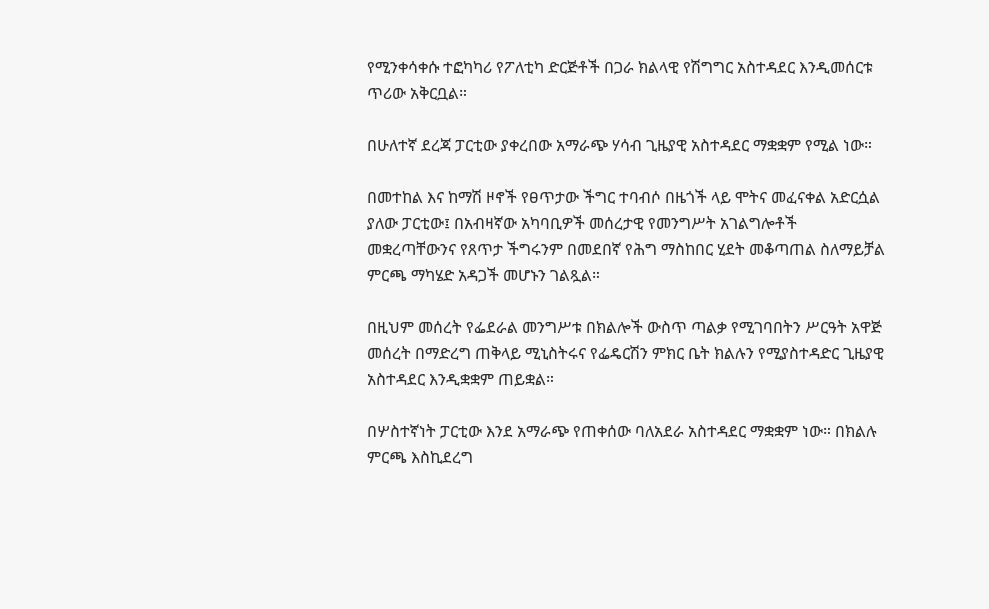የሚንቀሳቀሱ ተፎካካሪ የፖለቲካ ድርጅቶች በጋራ ክልላዊ የሽግግር አስተዳደር እንዲመሰርቱ ጥሪው አቅርቧል።

በሁለተኛ ደረጃ ፓርቲው ያቀረበው አማራጭ ሃሳብ ጊዜያዊ አስተዳደር ማቋቋም የሚል ነው።

በመተከል እና ከማሽ ዞኖች የፀጥታው ችግር ተባብሶ በዜጎች ላይ ሞትና መፈናቀል አድርሷል ያለው ፓርቲው፤ በአብዛኛው አካባቢዎች መሰረታዊ የመንግሥት አገልግሎቶች መቋረጣቸውንና የጸጥታ ችግሩንም በመደበኛ የሕግ ማስከበር ሂደት መቆጣጠል ስለማይቻል ምርጫ ማካሄድ አዳጋች መሆኑን ገልጿል።

በዚህም መሰረት የፌደራል መንግሥቱ በክልሎች ውስጥ ጣልቃ የሚገባበትን ሥርዓት አዋጅ መሰረት በማድረግ ጠቅላይ ሚኒስትሩና የፌዴርሽን ምክር ቤት ክልሉን የሚያስተዳድር ጊዜያዊ አስተዳደር እንዲቋቋም ጠይቋል።

በሦስተኛነት ፓርቲው እንደ አማራጭ የጠቀሰው ባለአደራ አስተዳደር ማቋቋም ነው። በክልሉ ምርጫ እስኪደረግ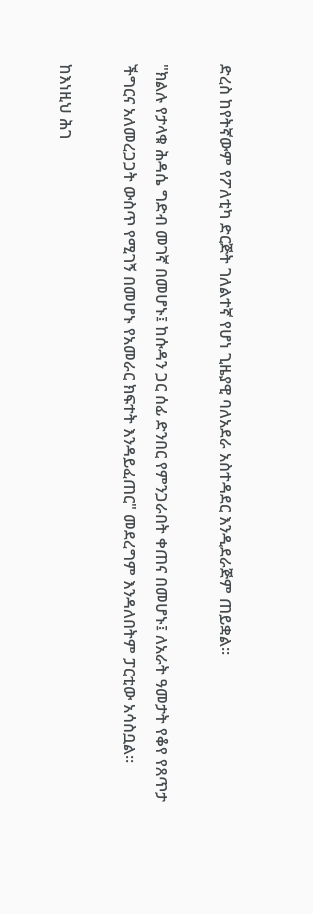ድረስ ከየትኛውም የፖለቲካ ድርጅት ገለልተኛ የሆነ ጊዜያዊ ባለአደራ አስተዳደር እንዲደራጅም ጠይቋል።

"ክልሉ የታላቁ ሕዳሴ ግድብ መገኛ በመሆኑ፤ ከሱዳን ጋር ሰፊ ድንበር የምንጋራበት ቀጠና በመሆኑ፤ ለአራት ዓመታት የቆየ የጸጥታ ችግርና አለመረጋጋት ውስጥ የሚገኝ በመሆኑ የአመራር ክፍተት እንዳይፈጠር" መደረግም እንዳለበትም ፓርቲው አሳስቧል።

ከእነዚህ ሕገ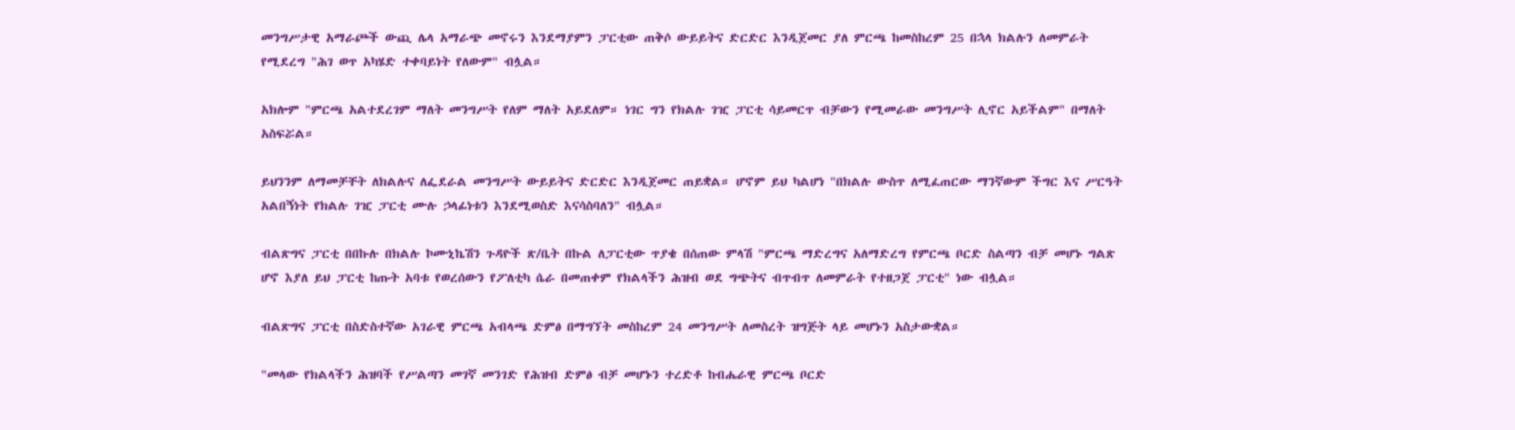መንግሥታዊ አማራጮች ውጪ ሌላ አማራጭ መኖሩን እንደማያምን ፓርቲው ጠቅሶ ውይይትና ድርድር እንዲጀመር ያለ ምርጫ ከመስከረም 25 በኋላ ክልሉን ለመምራት የሚደረግ "ሕገ ወጥ አካሄድ ተቀባይነት የለውም" ብሏል።

አክሎም "ምርጫ አልተደረገም ማለት መንግሥት የለም ማለት አይደለም። ነገር ግን የክልሉ ገዢ ፓርቲ ሳይመርጥ ብቻውን የሚመራው መንግሥት ሊኖር አይችልም" በማለት አስፍሯል።

ይህንንም ለማመቻቸት ለክልሉና ለፌደራል መንግሥት ውይይትና ድርድር እንዲጀመር ጠይቋል። ሆኖም ይህ ካልሆነ "በክልሉ ውስጥ ለሚፈጠርው ማንኛውም ችግር እና ሥርዓት አልበኝነት የክልሉ ገዢ ፓርቲ ሙሉ ኃላፊነቱን እንደሚወስድ እናሳስባለን" ብሏል።

ብልጽግና ፓርቲ በበኩሉ በክልሉ ኮሙኒኬሽን ጉዳዮች ጽ/ቤት በኩል ለፓርቲው ጥያቄ በሰጠው ምላሽ "ምርጫ ማድረግና አለማድረግ የምርጫ ቦርድ ስልጣን ብቻ መሆኑ ግልጽ ሆኖ እያለ ይህ ፓርቲ ከጡት አባቱ የወረሰውን የፖለቲካ ሴራ በመጠቀም የክልላችን ሕዝብ ወደ ግጭትና ብጥብጥ ለመምራት የተዘጋጀ ፓርቲ" ነው ብሏል።

ብልጽግና ፓርቲ በስድስተኛው አገራዊ ምርጫ አብላጫ ድምፅ በማግኘት መስከረም 24 መንግሥት ለመስረት ዝግጅት ላይ መሆኑን አስታውቋል።

"መላው የክልላችን ሕዝባች የሥልጣን መገኛ መንገድ የሕዝብ ድምፅ ብቻ መሆኑን ተረድቶ ከብሔራዊ ምርጫ ቦርድ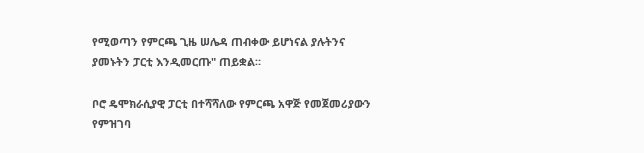የሚወጣን የምርጫ ጊዜ ሠሌዳ ጠብቀው ይሆነናል ያሉትንና ያመኑትን ፓርቲ እንዲመርጡ" ጠይቋል።

ቦሮ ዴሞክራሲያዊ ፓርቲ በተሻሻለው የምርጫ አዋጅ የመጀመሪያውን የምዝገባ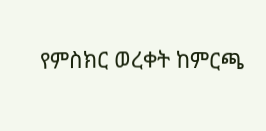የምስክር ወረቀት ከምርጫ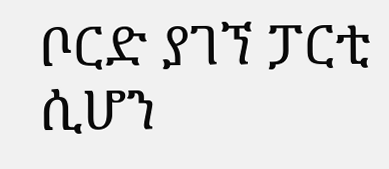ቦርድ ያገኘ ፓርቲ ሲሆን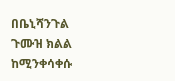በቤኒሻንጉል ጉሙዝ ክልል ከሚንቀሳቀሱ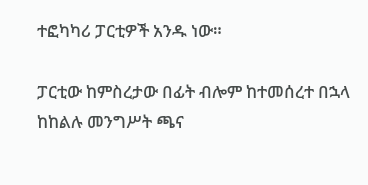ተፎካካሪ ፓርቲዎች አንዱ ነው።

ፓርቲው ከምስረታው በፊት ብሎም ከተመሰረተ በኋላ ከከልሉ መንግሥት ጫና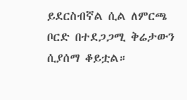ይደርስብኛል ሲል ለምርጫ ቦርድ በተደጋጋሚ ቅሬታውን ሲያሰማ ቆይቷል።